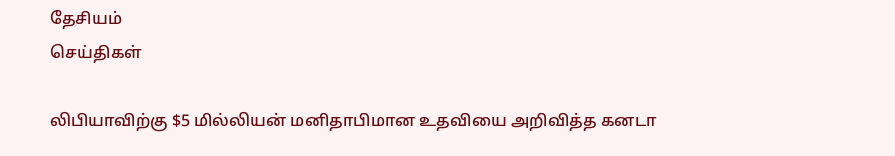தேசியம்
செய்திகள்

லிபியாவிற்கு $5 மில்லியன் மனிதாபிமான உதவியை அறிவித்த கனடா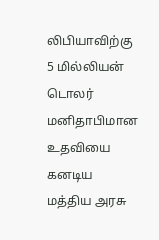லிபியாவிற்கு 5 மில்லியன் டொலர் மனிதாபிமான உதவியை கனடிய மத்திய அரசு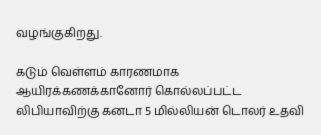வழங்குகிறது.

கடும் வெள்ளம் காரணமாக ஆயிரக்கணக்கானோர் கொல்லப்பட்ட லிபியாவிற்கு கனடா 5 மில்லியன் டொலர் உதவி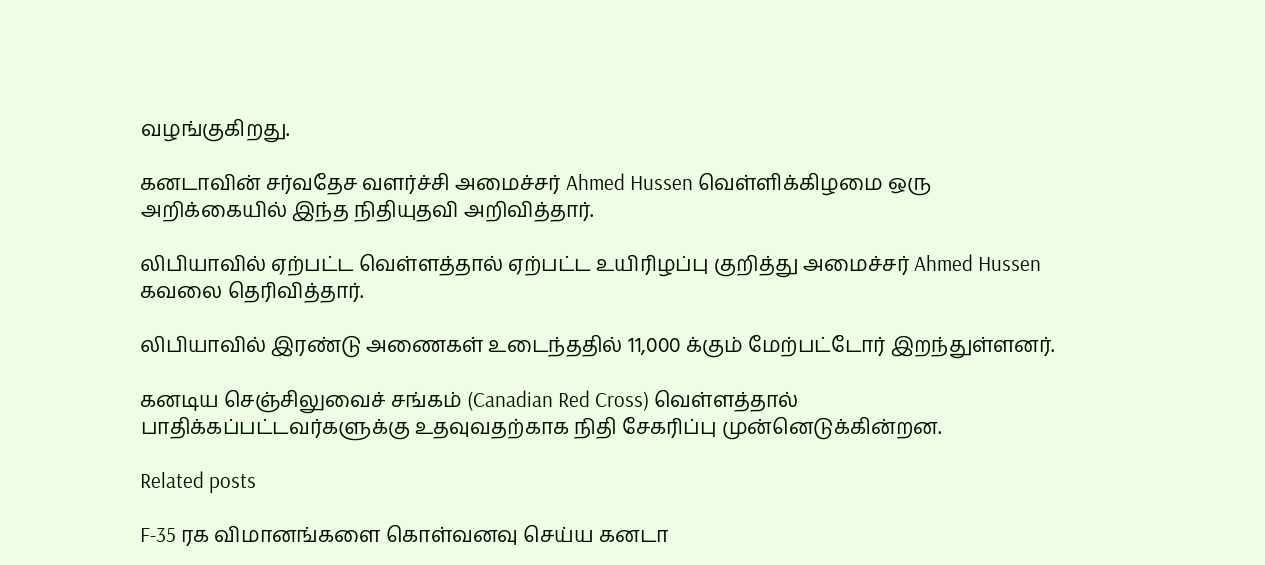வழங்குகிறது.

கனடாவின் சர்வதேச வளர்ச்சி அமைச்சர் Ahmed Hussen வெள்ளிக்கிழமை ஒரு அறிக்கையில் இந்த நிதியுதவி அறிவித்தார்.

லிபியாவில் ஏற்பட்ட வெள்ளத்தால் ஏற்பட்ட உயிரிழப்பு குறித்து அமைச்சர் Ahmed Hussen கவலை தெரிவித்தார்.

லிபியாவில் இரண்டு அணைகள் உடைந்ததில் 11,000 க்கும் மேற்பட்டோர் இறந்துள்ளனர்.

கனடிய செஞ்சிலுவைச் சங்கம் (Canadian Red Cross) வெள்ளத்தால் பாதிக்கப்பட்டவர்களுக்கு உதவுவதற்காக நிதி சேகரிப்பு முன்னெடுக்கின்றன.

Related posts

F-35 ரக விமானங்களை கொள்வனவு செய்ய கனடா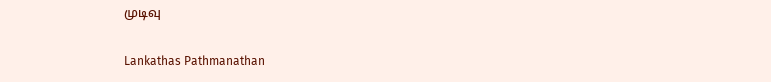முடிவு

Lankathas Pathmanathan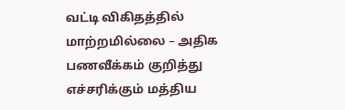வட்டி விகிதத்தில் மாற்றமில்லை – அதிக பணவீக்கம் குறித்து எச்சரிக்கும் மத்திய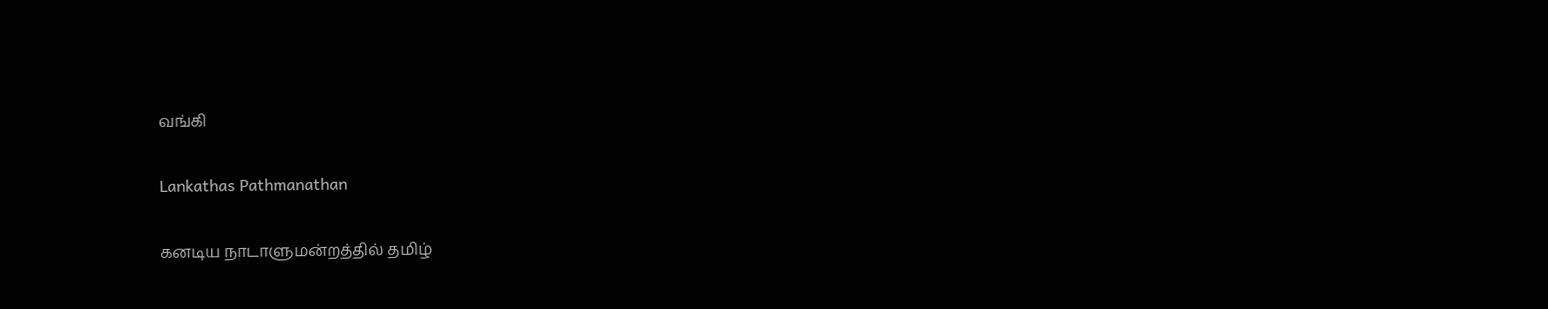வங்கி

Lankathas Pathmanathan

கனடிய நாடாளுமன்றத்தில் தமிழ்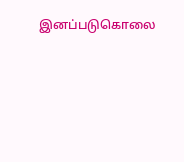இனப்படுகொலை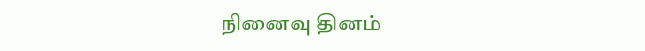நினைவு தினம்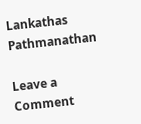Lankathas Pathmanathan

Leave a Comment